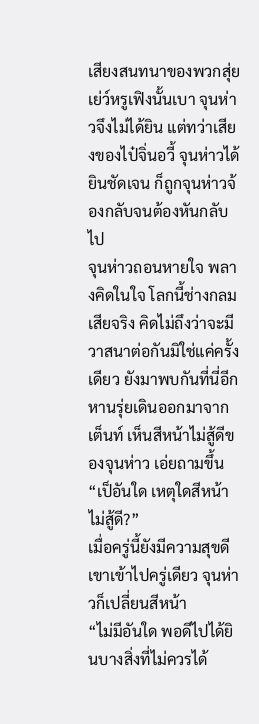เสียงสนทนาของพวกสุ่ยเย่ว์หรูเฟิงนั้นเบา จุนห่าวจึงไม่ได้ยิน แต่ทว่าเสียงของไป๋จิ่นอวี้ จุนห่าวได้ยินชัดเจน ก็ถูกจุนห่าวจ้องกลับจนต้องหันกลับไป
จุนห่าวถอนหายใจ พลางคิดในใจ โลกนี้ช่างกลมเสียจริง คิดไม่ถึงว่าจะมีวาสนาต่อกันมิใช่แค่ครั้งเดียว ยังมาพบกันที่นี่อีก
หานรุ่ยเดินออกมาจากเต็นท์ เห็นสีหน้าไม่สู้ดีของจุนห่าว เอ่ยถามขึ้น “เป็อันใด เหตุใดสีหน้าไม่สู้ดี?”
เมื่อครู่นี้ยังมีความสุขดี เขาเข้าไปครู่เดียว จุนห่าวก็เปลี่ยนสีหน้า
“ไม่มีอันใด พอดีไปได้ยินบางสิ่งที่ไม่ควรได้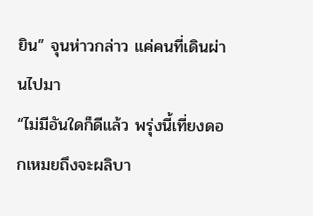ยิน” จุนห่าวกล่าว แค่คนที่เดินผ่านไปมา
“ไม่มีอันใดก็ดีแล้ว พรุ่งนี้เที่ยงดอกเหมยถึงจะผลิบา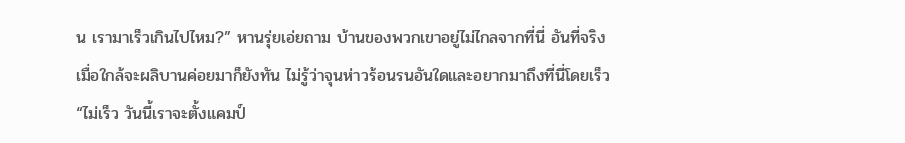น เรามาเร็วเกินไปไหม?” หานรุ่ยเอ่ยถาม บ้านของพวกเขาอยู่ไม่ไกลจากที่นี่ อันที่จริงเมื่อใกล้จะผลิบานค่อยมาก็ยังทัน ไม่รู้ว่าจุนห่าวร้อนรนอันใดและอยากมาถึงที่นี่โดยเร็ว
“ไม่เร็ว วันนี้เราจะตั้งแคมป์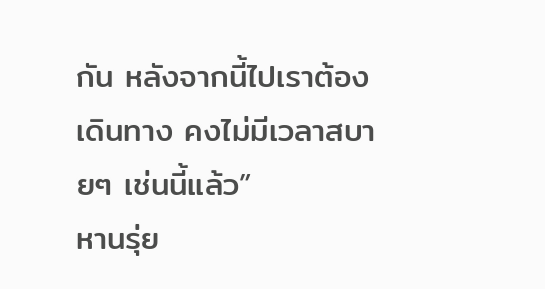กัน หลังจากนี้ไปเราต้องเดินทาง คงไม่มีเวลาสบายๆ เช่นนี้แล้ว”
หานรุ่ย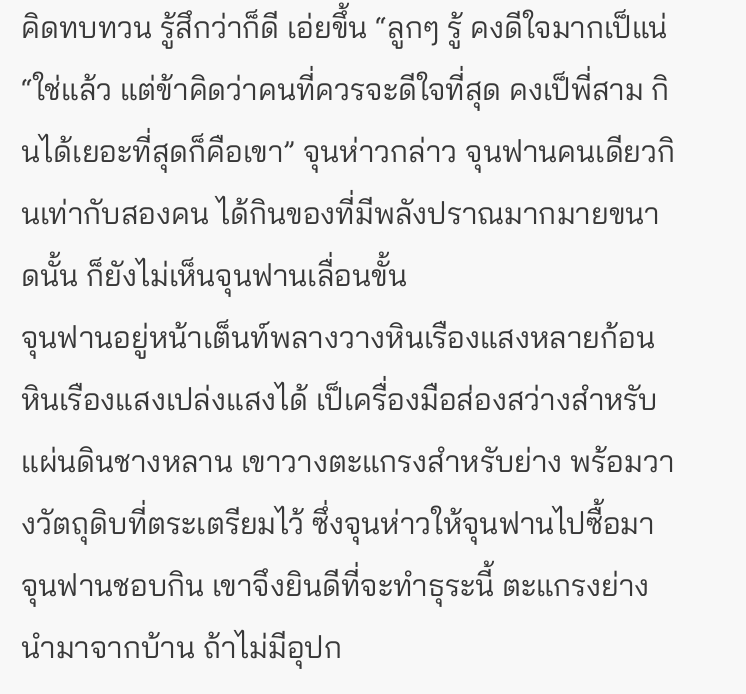คิดทบทวน รู้สึกว่าก็ดี เอ่ยขึ้น “ลูกๆ รู้ คงดีใจมากเป็แน่
“ใช่แล้ว แต่ข้าคิดว่าคนที่ควรจะดีใจที่สุด คงเป็พี่สาม กินได้เยอะที่สุดก็คือเขา” จุนห่าวกล่าว จุนฟานคนเดียวกินเท่ากับสองคน ได้กินของที่มีพลังปราณมากมายขนาดนั้น ก็ยังไม่เห็นจุนฟานเลื่อนขั้น
จุนฟานอยู่หน้าเต็นท์พลางวางหินเรืองแสงหลายก้อน หินเรืองแสงเปล่งแสงได้ เป็เครื่องมือส่องสว่างสำหรับแผ่นดินชางหลาน เขาวางตะแกรงสำหรับย่าง พร้อมวางวัตถุดิบที่ตระเตรียมไว้ ซึ่งจุนห่าวให้จุนฟานไปซื้อมา จุนฟานชอบกิน เขาจึงยินดีที่จะทำธุระนี้ ตะแกรงย่างนำมาจากบ้าน ถ้าไม่มีอุปก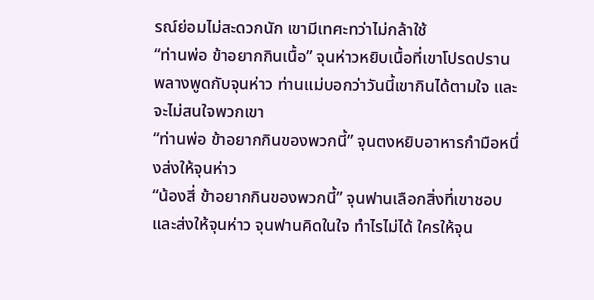รณ์ย่อมไม่สะดวกนัก เขามีเทศะทว่าไม่กล้าใช้
“ท่านพ่อ ข้าอยากกินเนื้อ” จุนห่าวหยิบเนื้อที่เขาโปรดปราน พลางพูดกับจุนห่าว ท่านแม่บอกว่าวันนี้เขากินได้ตามใจ และจะไม่สนใจพวกเขา
“ท่านพ่อ ข้าอยากกินของพวกนี้” จุนตงหยิบอาหารกำมือหนึ่งส่งให้จุนห่าว
“น้องสี่ ข้าอยากกินของพวกนี้” จุนฟานเลือกสิ่งที่เขาชอบและส่งให้จุนห่าว จุนฟานคิดในใจ ทำไรไม่ได้ ใครให้จุน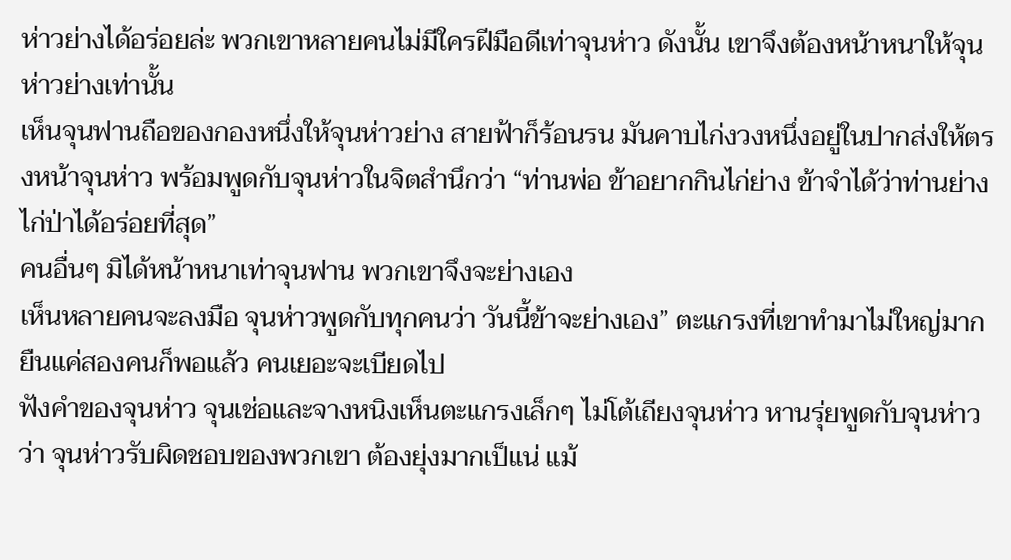ห่าวย่างได้อร่อยล่ะ พวกเขาหลายคนไม่มีใครฝีมือดีเท่าจุนห่าว ดังนั้น เขาจึงต้องหน้าหนาให้จุนห่าวย่างเท่านั้น
เห็นจุนฟานถือของกองหนึ่งให้จุนห่าวย่าง สายฟ้าก็ร้อนรน มันคาบไก่งวงหนึ่งอยู่ในปากส่งให้ตรงหน้าจุนห่าว พร้อมพูดกับจุนห่าวในจิตสำนึกว่า “ท่านพ่อ ข้าอยากกินไก่ย่าง ข้าจำได้ว่าท่านย่างไก่ป่าได้อร่อยที่สุด”
คนอื่นๆ มิได้หน้าหนาเท่าจุนฟาน พวกเขาจึงจะย่างเอง
เห็นหลายคนจะลงมือ จุนห่าวพูดกับทุกคนว่า วันนี้ข้าจะย่างเอง” ตะแกรงที่เขาทำมาไม่ใหญ่มาก ยืนแค่สองคนก็พอแล้ว คนเยอะจะเบียดไป
ฟังคำของจุนห่าว จุนเช่อและจางหนิงเห็นตะแกรงเล็กๆ ไม่โต้เถียงจุนห่าว หานรุ่ยพูดกับจุนห่าวว่า จุนห่าวรับผิดชอบของพวกเขา ต้องยุ่งมากเป็แน่ แม้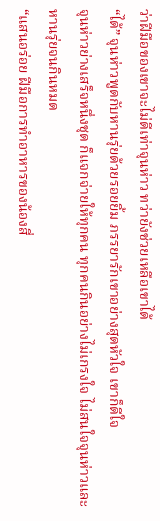ว่าฝีมือของเขาจะไม่ดีเท่าจุนห่าว ทว่ายังช่วยเหลือเขาได้
“ได้” จุนห่าวพูดกับหานรุ่ยด้วยรอยยิ้ม ภรรยารักเขาอย่างสุดหัวใจ เขาก็ดีใจ
จุนห่าวย่างเสร็จหนึ่งชุด ก็แจกจ่ายให้ทุกคน ทุกคนกินอย่างไม่เกรงใจ ไม่สนใจจุนห่าวและหานรุ่ยจนกินหมด
“แสนอร่อย ฝีมือการทำอาหารของน้องสี่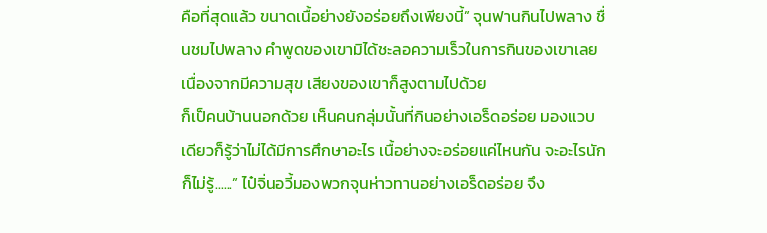คือที่สุดแล้ว ขนาดเนื้อย่างยังอร่อยถึงเพียงนี้” จุนฟานกินไปพลาง ชื่นชมไปพลาง คำพูดของเขามิได้ชะลอความเร็วในการกินของเขาเลย เนื่องจากมีความสุข เสียงของเขาก็สูงตามไปด้วย
ก็เป็คนบ้านนอกด้วย เห็นคนกลุ่มนั้นที่กินอย่างเอร็ดอร่อย มองแวบเดียวก็รู้ว่าไม่ได้มีการศึกษาอะไร เนื้อย่างจะอร่อยแค่ไหนกัน จะอะไรนักก็ไม่รู้......” ไป๋จิ่นอวี้มองพวกจุนห่าวทานอย่างเอร็ดอร่อย จึง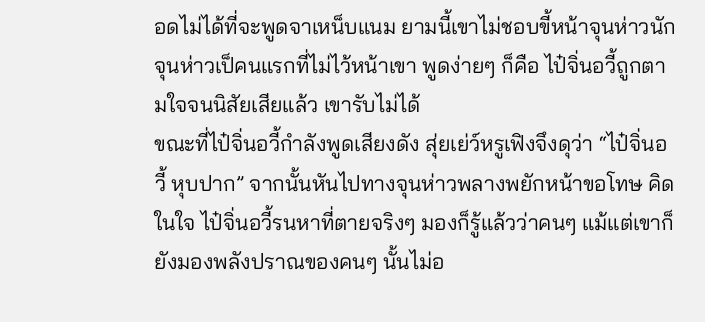อดไม่ได้ที่จะพูดจาเหน็บแนม ยามนี้เขาไม่ชอบขี้หน้าจุนห่าวนัก จุนห่าวเป็คนแรกที่ไม่ไว้หน้าเขา พูดง่ายๆ ก็คือ ไป๋จิ่นอวี้ถูกตามใจจนนิสัยเสียแล้ว เขารับไม่ได้
ขณะที่ไป๋จิ่นอวี้กำลังพูดเสียงดัง สุ่ยเย่ว์หรูเฟิงจึงดุว่า “ไป๋จิ่นอวี้ หุบปาก” จากนั้นหันไปทางจุนห่าวพลางพยักหน้าขอโทษ คิดในใจ ไป๋จิ่นอวี้รนหาที่ตายจริงๆ มองก็รู้แล้วว่าคนๆ แม้แต่เขาก็ยังมองพลังปราณของคนๆ นั้นไม่อ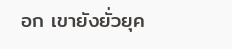อก เขายังยั่วยุค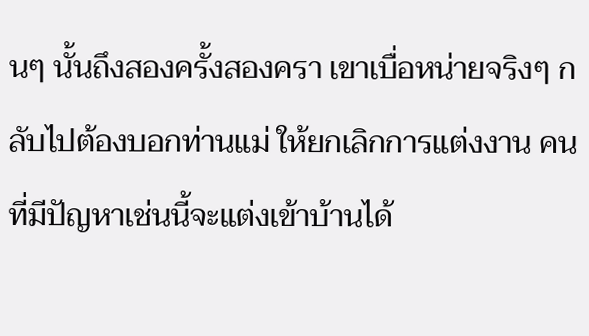นๆ นั้นถึงสองครั้งสองครา เขาเบื่อหน่ายจริงๆ กลับไปต้องบอกท่านแม่ ให้ยกเลิกการแต่งงาน คนที่มีปัญหาเช่นนี้จะแต่งเข้าบ้านได้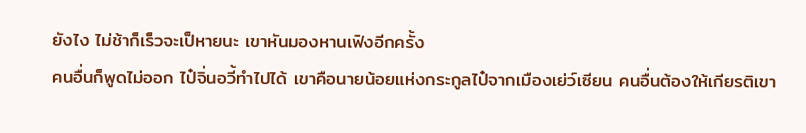ยังไง ไม่ช้าก็เร็วจะเป็หายนะ เขาหันมองหานเฟิงอีกครั้ง
คนอื่นก็พูดไม่ออก ไป๋จิ่นอวี้ทำไปได้ เขาคือนายน้อยแห่งกระกูลไป๋จากเมืองเย่ว์เซียน คนอื่นต้องให้เกียรติเขา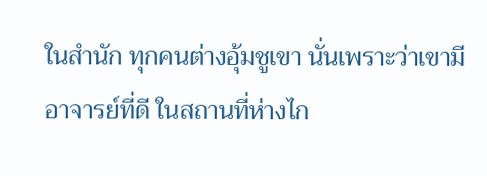ในสำนัก ทุกคนต่างอุ้มชูเขา นั่นเพราะว่าเขามีอาจารย์ที่ดี ในสถานที่ห่างไก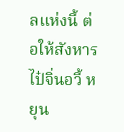ลแห่งนี้ ต่อให้สังหารไป๋จิ่นอวี้ หยุน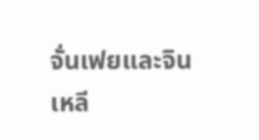จั่นเฟยและจินเหลี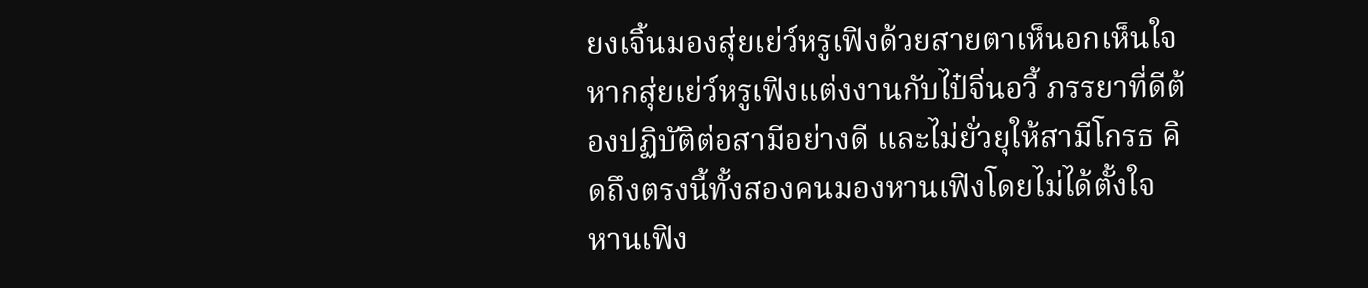ยงเจิ้นมองสุ่ยเย่ว์หรูเฟิงด้วยสายตาเห็นอกเห็นใจ หากสุ่ยเย่ว์หรูเฟิงแต่งงานกับไป๋จิ่นอวี้ ภรรยาที่ดีต้องปฏิบัติต่อสามีอย่างดี และไม่ยั่วยุให้สามีโกรธ คิดถึงตรงนี้ทั้งสองคนมองหานเฟิงโดยไม่ได้ตั้งใจ หานเฟิง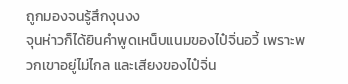ถูกมองจนรู้สึกงุนงง
จุนห่าวก็ได้ยินคำพูดเหน็บแนมของไป๋จิ่นอวี้ เพราะพวกเขาอยู่ไม่ไกล และเสียงของไป๋จิ่น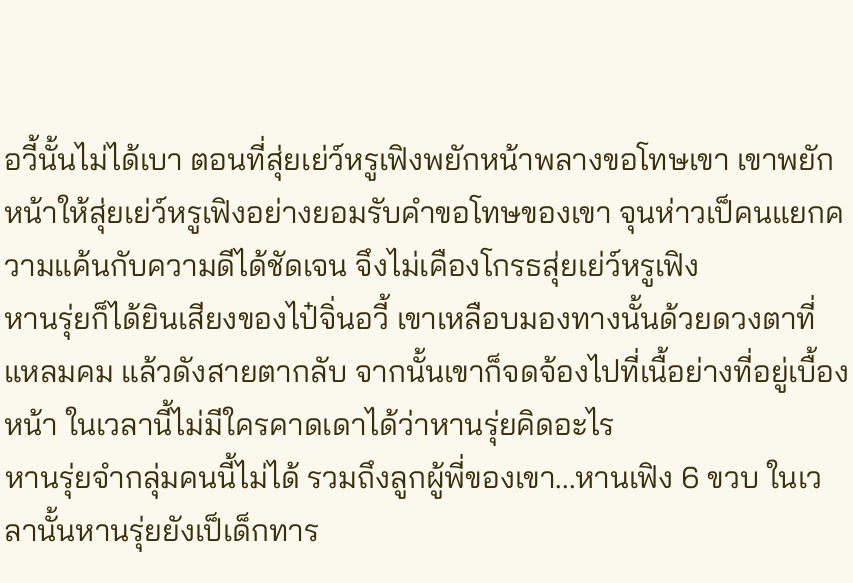อวี้นั้นไม่ได้เบา ตอนที่สุ่ยเย่ว์หรูเฟิงพยักหน้าพลางขอโทษเขา เขาพยักหน้าให้สุ่ยเย่ว์หรูเฟิงอย่างยอมรับคำขอโทษของเขา จุนห่าวเป็คนแยกความแค้นกับความดีได้ชัดเจน จึงไม่เคืองโกรธสุ่ยเย่ว์หรูเฟิง
หานรุ่ยก็ได้ยินเสียงของไป๋จิ่นอวี้ เขาเหลือบมองทางนั้นด้วยดวงตาที่แหลมคม แล้วดังสายตากลับ จากนั้นเขาก็จดจ้องไปที่เนื้อย่างที่อยู่เบื้องหน้า ในเวลานี้ไม่มีใครคาดเดาได้ว่าหานรุ่ยคิดอะไร
หานรุ่ยจำกลุ่มคนนี้ไม่ได้ รวมถึงลูกผู้พี่ของเขา...หานเฟิง 6 ขวบ ในเวลานั้นหานรุ่ยยังเป็เด็กทาร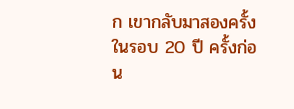ก เขากลับมาสองครั้งในรอบ 20 ปี ครั้งก่อน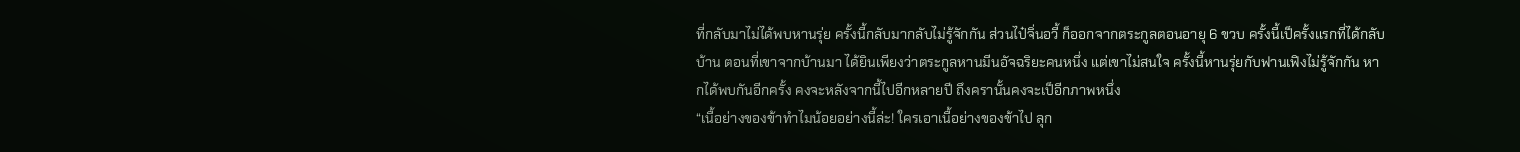ที่กลับมาไม่ได้พบหานรุ่ย ครั้งนี้กลับมากลับไม่รู้จักกัน ส่วนไป๋จิ่นอวี้ ก็ออกจากตระกูลตอนอายุ 6 ขวบ ครั้งนี้เป็ครั้งแรกที่ได้กลับบ้าน ตอนที่เขาจากบ้านมา ได้ยินเพียงว่าตระกูลหานมีนอัจฉริยะคนหนึ่ง แต่เขาไม่สนใจ ครั้งนี้หานรุ่ยกับฟานเฟิงไม่รู้จักกัน หากได้พบกันอีกครั้ง คงจะหลังจากนี้ไปอีกหลายปี ถึงครานั้นคงจะเป็อีกภาพหนึ่ง
“เนื้อย่างของข้าทำไมน้อยอย่างนี้ล่ะ! ใครเอาเนื้อย่างของข้าไป ลุก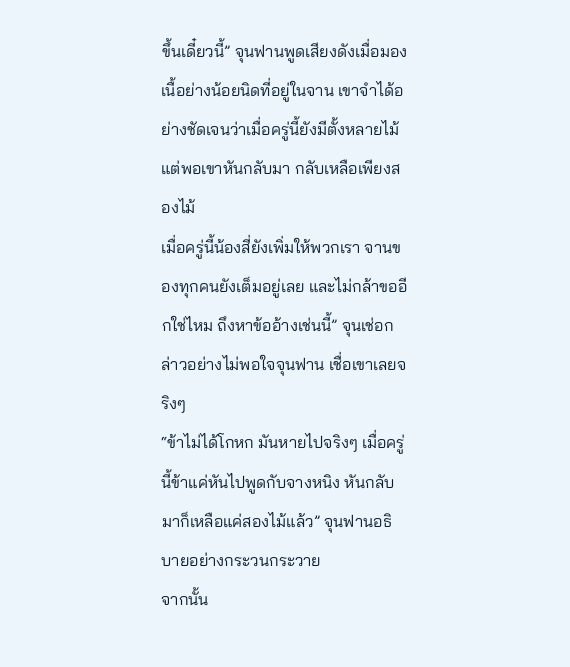ขึ้นเดี๋ยวนี้” จุนฟานพูดเสียงดังเมื่อมองเนื้อย่างน้อยนิดที่อยู่ในจาน เขาจำได้อย่างชัดเจนว่าเมื่อครู่นี้ยังมีตั้งหลายไม้ แต่พอเขาหันกลับมา กลับเหลือเพียงสองไม้
เมื่อครู่นี้น้องสี่ยังเพิ่มให้พวกเรา จานของทุกคนยังเต็มอยู่เลย และไม่กล้าขออีกใช่ไหม ถึงหาข้ออ้างเช่นนี้” จุนเช่อกล่าวอย่างไม่พอใจจุนฟาน เชื่อเขาเลยจริงๆ
“ข้าไม่ได้โกหก มันหายไปจริงๆ เมื่อครู่นี้ข้าแค่หันไปพูดกับจางหนิง หันกลับมาก็เหลือแค่สองไม้แล้ว” จุนฟานอธิบายอย่างกระวนกระวาย
จากนั้น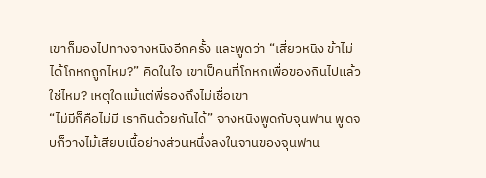เขาก็มองไปทางจางหนิงอีกครั้ง และพูดว่า “เสี่ยวหนิง ข้าไม่ได้โกหกถูกไหม?” คิดในใจ เขาเป็คนที่โกหกเพื่อของกินไปแล้วใช่ไหม? เหตุใดแม้แต่พี่รองถึงไม่เชื่อเขา
“ไม่มีก็คือไม่มี เรากินด้วยกันได้” จางหนิงพูดกับจุนฟาน พูดจบก็วางไม้เสียบเนื้อย่างส่วนหนึ่งลงในจานของจุนฟาน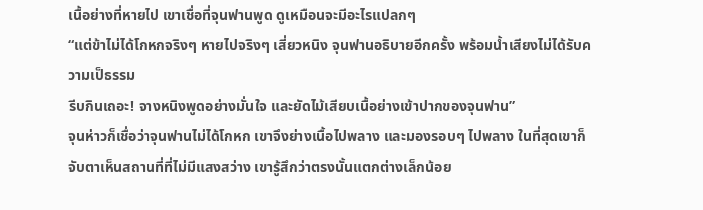เนื้อย่างที่หายไป เขาเชื่อที่จุนฟานพูด ดูเหมือนจะมีอะไรแปลกๆ
“แต่ข้าไม่ได้โกหกจริงๆ หายไปจริงๆ เสี่ยวหนิง จุนฟานอธิบายอีกครั้ง พร้อมน้ำเสียงไม่ได้รับความเป็ธรรม
รีบกินเถอะ! จางหนิงพูดอย่างมั่นใจ และยัดไม้เสียบเนื้อย่างเข้าปากของจุนฟาน”
จุนห่าวก็เชื่อว่าจุนฟานไม่ได้โกหก เขาจึงย่างเนื้อไปพลาง และมองรอบๆ ไปพลาง ในที่สุดเขาก็จับตาเห็นสถานที่ที่ไม่มีแสงสว่าง เขารู้สึกว่าตรงนั้นแตกต่างเล็กน้อย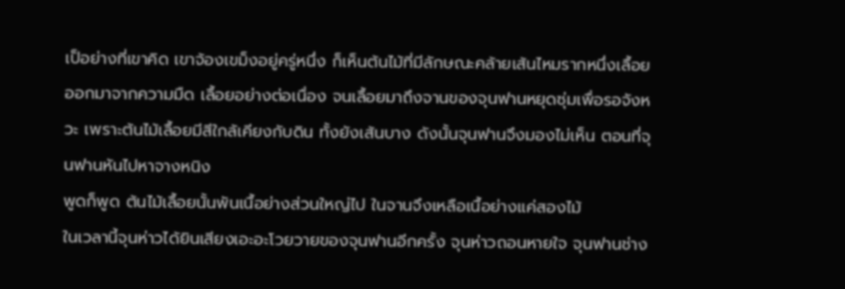เป็อย่างที่เขาคิด เขาจ้องเขม็งอยู่ครู่หนึ่ง ก็เห็นต้นไม้ที่มีลักษณะคล้ายเส้นไหมรากหนึ่งเลื้อยออกมาจากความมืด เลื้อยอย่างต่อเนื่อง จนเลื้อยมาถึงจานของจุนฟานหยุดซุ่มเพื่อรอจังหวะ เพราะต้นไม้เลื้อยมีสีใกล้เคียงกับดิน ทั้งยังเส้นบาง ดังนั้นจุนฟานจึงมองไม่เห็น ตอนที่จุนฟานหันไปหาจางหนิง
พูดก็พูด ต้นไม้เลื้อยนั้นพันเนื้อย่างส่วนใหญ่ไป ในจานจึงเหลือเนื้อย่างแค่สองไม้
ในเวลานี้จุนห่าวได้ยินเสียงเอะอะโวยวายของจุนฟานอีกครั้ง จุนห่าวถอนหายใจ จุนฟานช่าง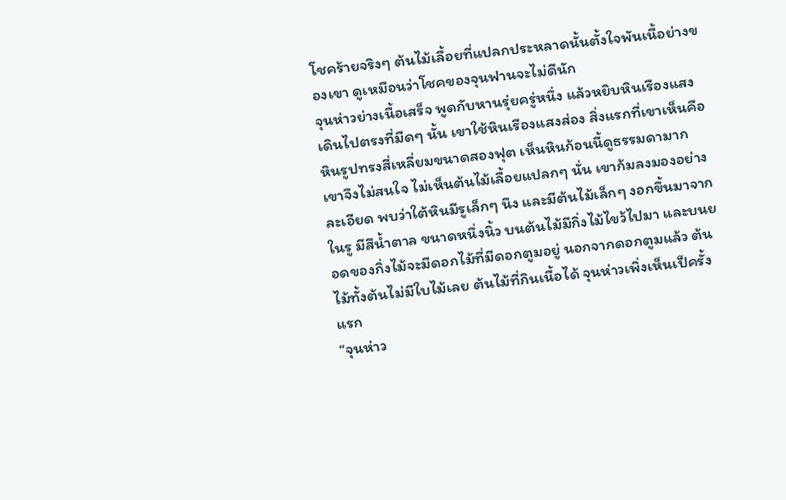โชคร้ายจริงๆ ต้นไม้เลื้อยที่แปลกประหลาดนั้นตั้งใจพันเนื้อย่างของเขา ดูเหมือนว่าโชคของจุนฟานจะไม่ดีนัก
จุนห่าวย่างเนื้อเสร็จ พูดกับหานรุ่ยครู่หนึ่ง แล้วหยิบหินเรืองแสงเดินไปตรงที่มืดๆ นั้น เขาใช้หินเรืองแสงส่อง สิ่งแรกที่เขาเห็นคือ หินรูปทรงสี่เหลี่ยมขนาดสองฟุต เห็นหินก้อนนี้ดูธรรมดามาก เขาจึงไม่สนใจ ไม่เห็นต้นไม้เลื้อยแปลกๆ นั่น เขาก้มลงมองอย่างละเอียด พบว่าใต้หินมีรูเล็กๆ นึง และมีต้นไม้เล็กๆ งอกขึ้นมาจากในรู มีสีน้ำตาล ขนาดหนึ่งนิ้ว บนต้นไม้มีกิ่งไม้ไขว้ไปมา และบนยอดของกิ่งไม้จะมีดอกไม้ที่มีดอกตูมอยู่ นอกจากดอกตูมแล้ว ต้นไม้ทั้งต้นไม่มีใบไม้เลย ต้นไม้ที่กินเนื้อได้ จุนห่าวเพิ่งเห็นเป็ครั้งแรก
“จุนห่าว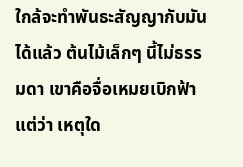ใกล้จะทำพันธะสัญญากับมันได้แล้ว ต้นไม้เล็กๆ นี้ไม่ธรรมดา เขาคือจื่อเหมยเบิกฟ้า แต่ว่า เหตุใด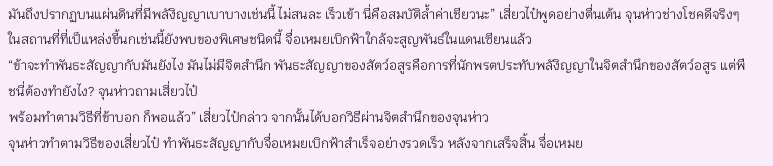มันถึงปรากฏบนแผ่นดินที่มีพลังิญญาเบาบางเช่นนี้ ไม่สนละ เร็วเข้า นี่คือสมบัติล้ำค่าเชียวนะ” เสี่ยวไป๋พูดอย่างตื่นเต้น จุนห่าวช่างโชคดีจริงๆ ในสถานที่ที่เป็แหล่งขี้นกเช่นนี้ยังพบของพิเศษชนิดนี้ จื่อเหมยเบิกฟ้าใกล้จะสูญพันธ์ในแดนเซียนแล้ว
“ข้าจะทำพันธะสัญญากับมันยังไง มันไม่มีจิตสำนึก พันธะสัญญาของสัตว์อสูรคือการที่นักพรตประทับพลังิญญาในจิตสำนึกของสัตว์อสูร แต่พืชนี่ต้องทำยังไง? จุนห่าวถามเสี่ยวไป๋
พร้อมทำตามวิธีที่ข้าบอก ก็พอแล้ว” เสี่ยวไป๋กล่าว จากนั้นได้บอกวิธีผ่านจิตสำนึกของจุนห่าว
จุนห่าวทำตามวิธีของเสี่ยวไป๋ ทำพันธะสัญญากับจื่อเหมยเบิกฟ้าสำเร็จอย่างรวดเร็ว หลังจากเสร็จสิ้น จื่อเหมย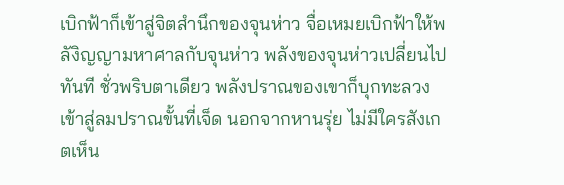เบิกฟ้าก็เข้าสู่จิตสำนึกของจุนห่าว จื่อเหมยเบิกฟ้าให้พลังิญญามหาศาลกับจุนห่าว พลังของจุนห่าวเปลี่ยนไปทันที ชั่วพริบตาเดียว พลังปราณของเขาก็บุกทะลวงเข้าสู่ลมปราณขั้นที่เจ็ด นอกจากหานรุ่ย ไม่มีใครสังเกตเห็น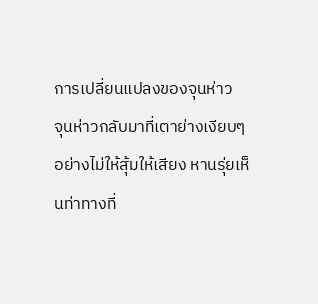การเปลี่ยนแปลงของจุนห่าว
จุนห่าวกลับมาที่เตาย่างเงียบๆ อย่างไม่ให้สุ้มให้เสียง หานรุ่ยเห็นท่าทางที่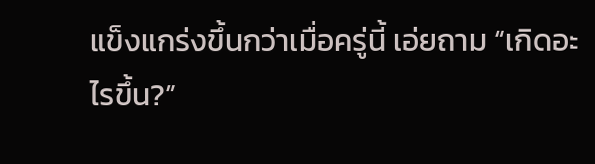แข็งแกร่งขึ้นกว่าเมื่อครู่นี้ เอ่ยถาม “เกิดอะไรขึ้น?”